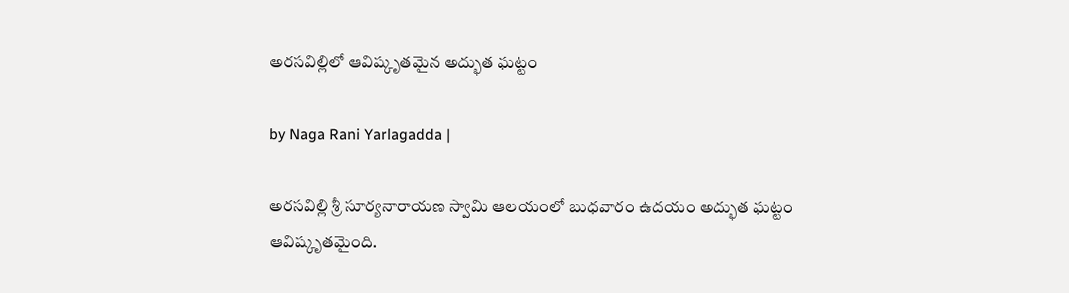అరసవిల్లిలో ఆవిష్కృతమైన అద్భుత ఘట్టం

by Naga Rani Yarlagadda |

అరసవిల్లి శ్రీ సూర్యనారాయణ స్వామి ఆలయంలో బుధవారం ఉదయం అద్భుత ఘట్టం ఆవిష్కృతమైంది.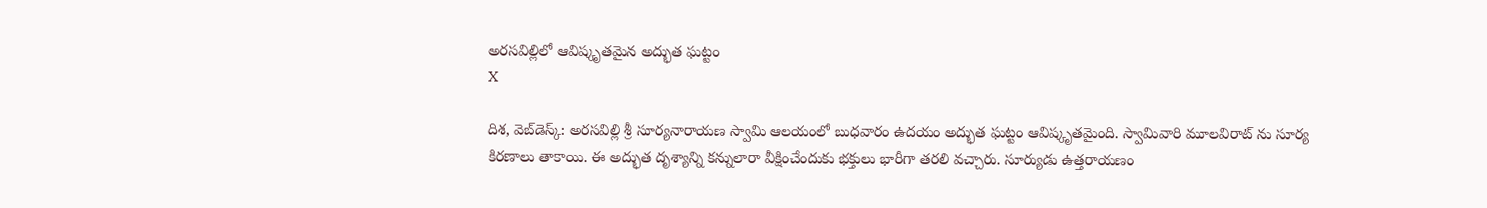అరసవిల్లిలో ఆవిష్కృతమైన అద్భుత ఘట్టం
X

దిశ, వెబ్‌డెస్క్: అరసవిల్లి శ్రీ సూర్యనారాయణ స్వామి ఆలయంలో బుధవారం ఉదయం అద్భుత ఘట్టం ఆవిష్కృతమైంది. స్వామివారి మూలవిరాట్ ను సూర్య కిరణాలు తాకాయి. ఈ అద్భుత దృశ్యాన్ని కన్నులారా వీక్షించేందుకు భక్తులు భారీగా తరలి వచ్చారు. సూర్యుడు ఉత్తరాయణం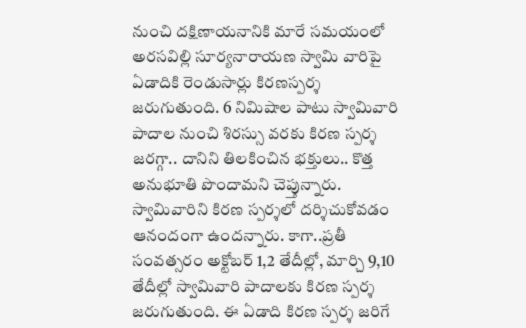నుంచి దక్షిణాయనానికి మారే సమయంలో అరసవిల్లి సూర్యనారాయణ స్వామి వారిపై ఏడాదికి రెండుసార్లు కిరణస్పర్శ జరుగుతుంది. 6 నిమిషాల పాటు స్వామివారి పాదాల నుంచి శిరస్సు వరకు కిరణ స్పర్శ జరగ్గా.. దానిని తిలకించిన భక్తులు.. కొత్త అనుభూతి పొందామని చెప్తున్నారు. స్వామివారిని కిరణ స్పర్శలో దర్శిచుకోవడం ఆనందంగా ఉందన్నారు. కాగా..ప్రతీ సంవత్సరం అక్టోబర్ 1,2 తేదీల్లో, మార్చి 9,10 తేదీల్లో స్వామివారి పాదాలకు కిరణ స్పర్శ జరుగుతుంది. ఈ ఏడాది కిరణ స్పర్శ జరిగే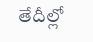తేదీల్లో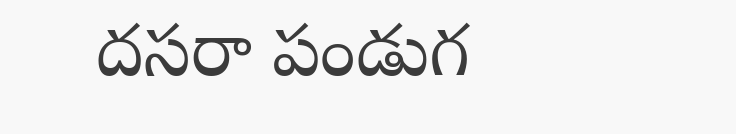దసరా పండుగ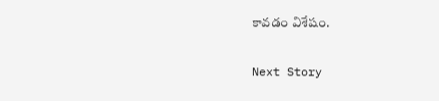కావడం విశేషం.

Next Story